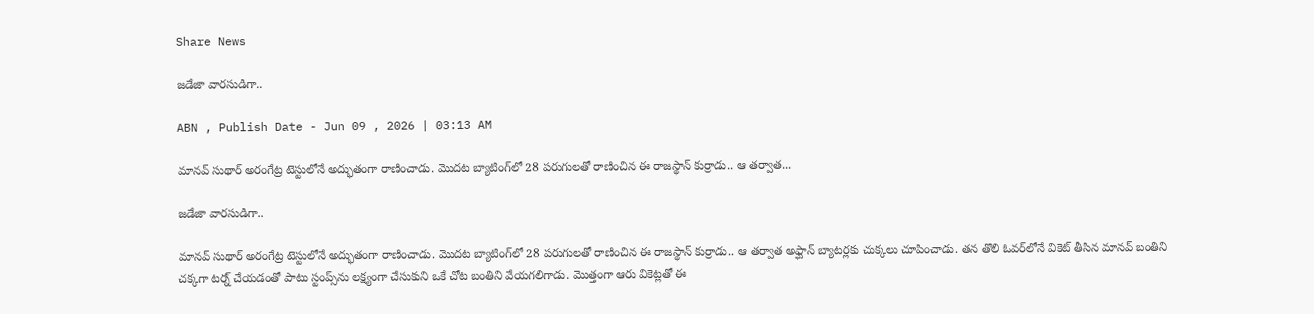Share News

జడేజా వారసుడిగా..

ABN , Publish Date - Jun 09 , 2026 | 03:13 AM

మానవ్‌ సుథార్‌ అరంగేట్ర టెస్టులోనే అద్భుతంగా రాణించాడు. మొదట బ్యాటింగ్‌లో 28 పరుగులతో రాణించిన ఈ రాజస్థాన్‌ కుర్రాడు.. ఆ తర్వాత...

జడేజా వారసుడిగా..

మానవ్‌ సుథార్‌ అరంగేట్ర టెస్టులోనే అద్భుతంగా రాణించాడు. మొదట బ్యాటింగ్‌లో 28 పరుగులతో రాణించిన ఈ రాజస్థాన్‌ కుర్రాడు.. ఆ తర్వాత అఫ్ఘాన్‌ బ్యాటర్లకు చుక్కలు చూపించాడు. తన తొలి ఓవర్‌లోనే వికెట్‌ తీసిన మానవ్‌ బంతిని చక్కగా టర్న్‌ చేయడంతో పాటు స్టంప్స్‌ను లక్ష్యంగా చేసుకుని ఒకే చోట బంతిని వేయగలిగాడు. మొత్తంగా ఆరు వికెట్లతో ఈ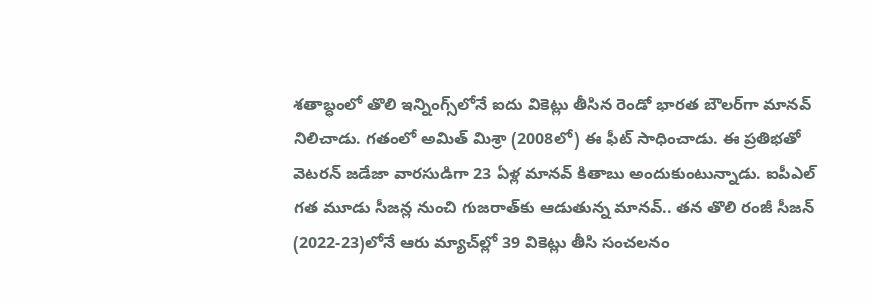శతాబ్ధంలో తొలి ఇన్నింగ్స్‌లోనే ఐదు వికెట్లు తీసిన రెండో భారత బౌలర్‌గా మానవ్‌ నిలిచాడు. గతంలో అమిత్‌ మిశ్రా (2008లో) ఈ ఫీట్‌ సాధించాడు. ఈ ప్రతిభతో వెటరన్‌ జడేజా వారసుడిగా 23 ఏళ్ల మానవ్‌ కితాబు అందుకుంటున్నాడు. ఐపీఎల్‌ గత మూడు సీజన్ల నుంచి గుజరాత్‌కు ఆడుతున్న మానవ్‌.. తన తొలి రంజీ సీజన్‌ (2022-23)లోనే ఆరు మ్యాచ్‌ల్లో 39 వికెట్లు తీసి సంచలనం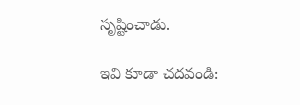సృష్టించాడు.

ఇవి కూడా చదవండి: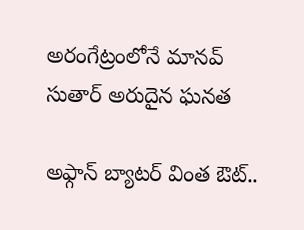అరంగేట్రంలోనే మానవ్ సుతార్ అరుదైన ఘనత

అఫ్గాన్ బ్యాటర్ వింత ఔట్..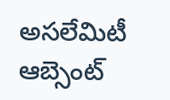అసలేమిటీ ఆబ్సెంట్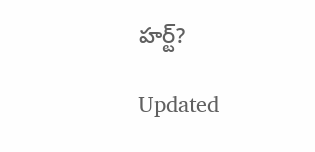హర్ట్?

Updated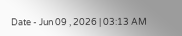Date - Jun 09 , 2026 | 03:13 AM